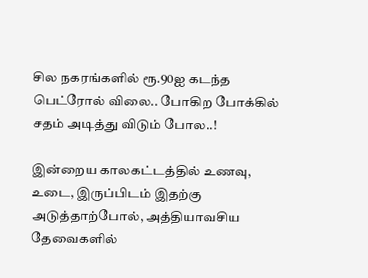சில நகரங்களில் ரூ.90ஐ கடந்த பெட்ரோல் விலை.. போகிற போக்கில் சதம் அடித்து விடும் போல..!

இன்றைய காலகட்டத்தில் உணவு, உடை, இருப்பிடம் இதற்கு அடுத்தாற்போல், அத்தியாவசிய தேவைகளில்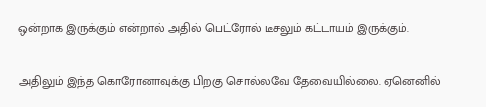ஒன்றாக இருக்கும் என்றால் அதில் பெட்ரோல் டீசலும் கட்டாயம் இருக்கும்.

அதிலும் இந்த கொரோனாவுக்கு பிறகு சொல்லவே தேவையில்லை. ஏனெனில்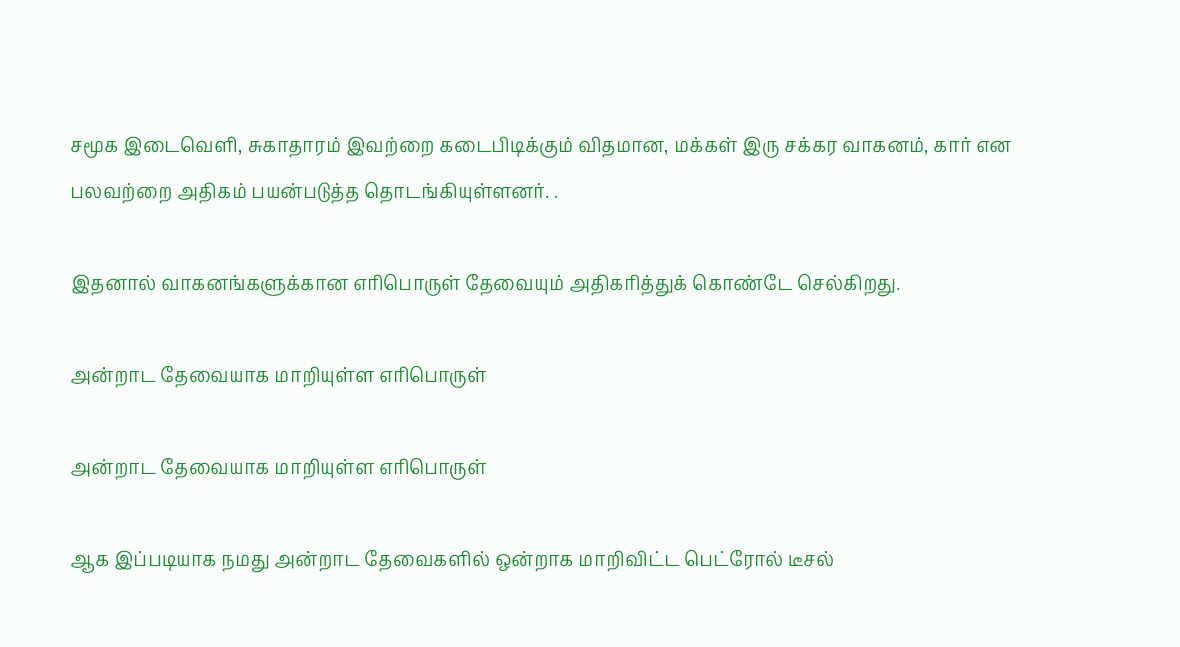சமூக இடைவெளி, சுகாதாரம் இவற்றை கடைபிடிக்கும் விதமான, மக்கள் இரு சக்கர வாகனம், கார் என பலவற்றை அதிகம் பயன்படுத்த தொடங்கியுள்ளனர். .

இதனால் வாகனங்களுக்கான எரிபொருள் தேவையும் அதிகரித்துக் கொண்டே செல்கிறது.

அன்றாட தேவையாக மாறியுள்ள எரிபொருள்

அன்றாட தேவையாக மாறியுள்ள எரிபொருள்

ஆக இப்படியாக நமது அன்றாட தேவைகளில் ஒன்றாக மாறிவிட்ட பெட்ரோல் டீசல்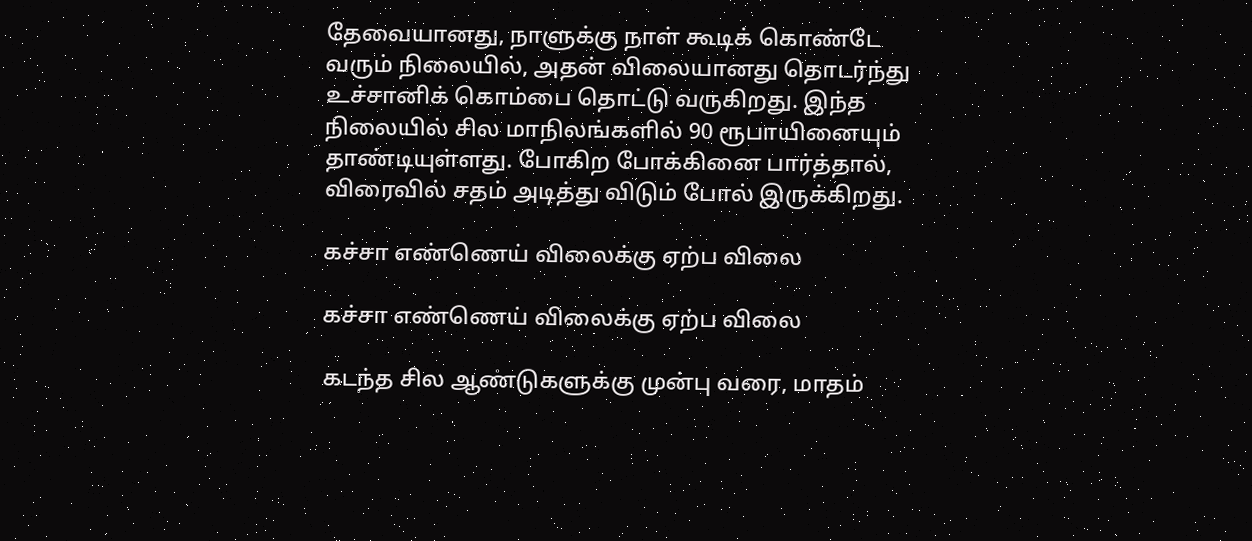தேவையானது, நாளுக்கு நாள் கூடிக் கொண்டே வரும் நிலையில், அதன் விலையானது தொடர்ந்து உச்சானிக் கொம்பை தொட்டு வருகிறது. இந்த நிலையில் சில மாநிலங்களில் 90 ரூபாயினையும் தாண்டியுள்ளது. போகிற போக்கினை பார்த்தால், விரைவில் சதம் அடித்து விடும் போல் இருக்கிறது.

கச்சா எண்ணெய் விலைக்கு ஏற்ப விலை

கச்சா எண்ணெய் விலைக்கு ஏற்ப விலை

கடந்த சில ஆண்டுகளுக்கு முன்பு வரை, மாதம்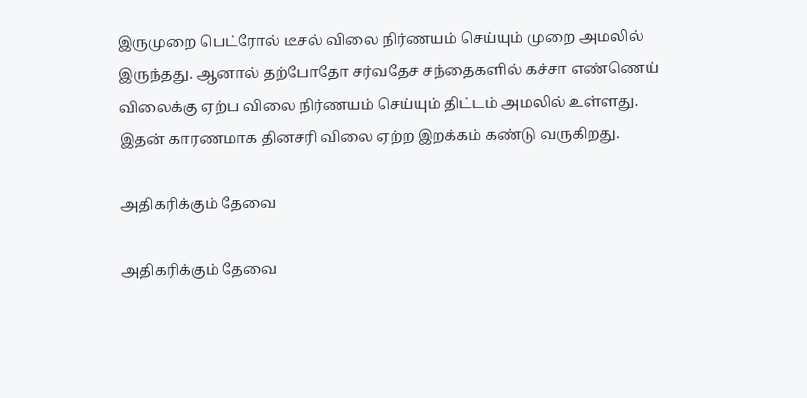இருமுறை பெட்ரோல் டீசல் விலை நிர்ணயம் செய்யும் முறை அமலில் இருந்தது. ஆனால் தற்போதோ சர்வதேச சந்தைகளில் கச்சா எண்ணெய் விலைக்கு ஏற்ப விலை நிர்ணயம் செய்யும் திட்டம் அமலில் உள்ளது. இதன் காரணமாக தினசரி விலை ஏற்ற இறக்கம் கண்டு வருகிறது.

அதிகரிக்கும் தேவை

அதிகரிக்கும் தேவை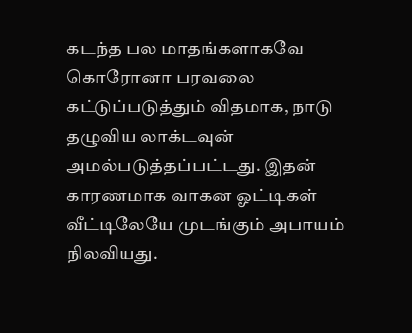கடந்த பல மாதங்களாகவே கொரோனா பரவலை கட்டுப்படுத்தும் விதமாக, நாடு தழுவிய லாக்டவுன் அமல்படுத்தப்பட்டது. இதன் காரணமாக வாகன ஓட்டிகள் வீட்டிலேயே முடங்கும் அபாயம் நிலவியது.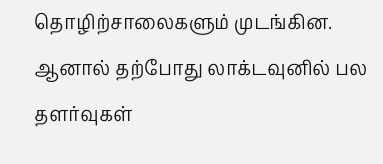தொழிற்சாலைகளும் முடங்கின. ஆனால் தற்போது லாக்டவுனில் பல தளர்வுகள்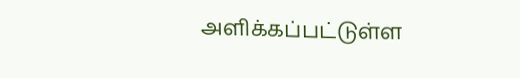அளிக்கப்பட்டுள்ள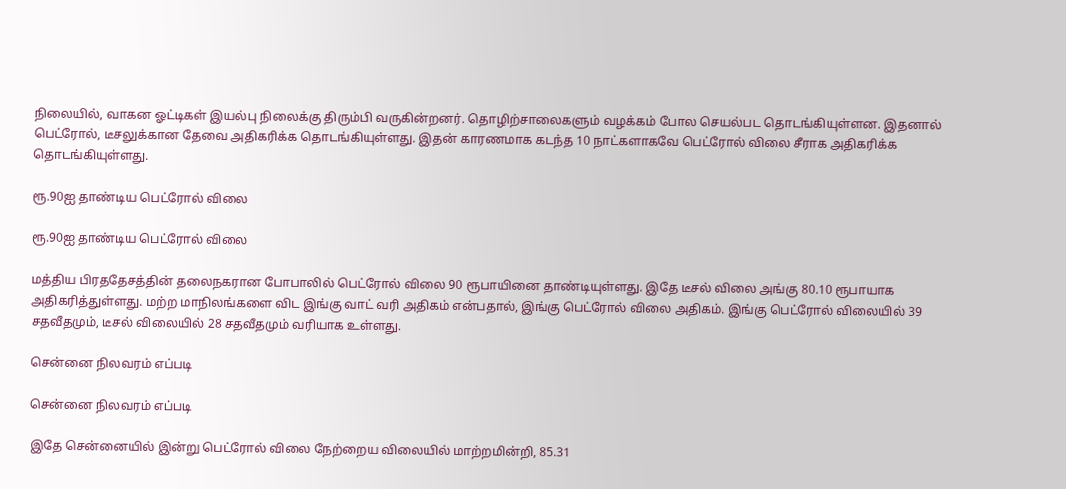நிலையில், வாகன ஓட்டிகள் இயல்பு நிலைக்கு திரும்பி வருகின்றனர். தொழிற்சாலைகளும் வழக்கம் போல செயல்பட தொடங்கியுள்ளன. இதனால் பெட்ரோல், டீசலுக்கான தேவை அதிகரிக்க தொடங்கியுள்ளது. இதன் காரணமாக கடந்த 10 நாட்களாகவே பெட்ரோல் விலை சீராக அதிகரிக்க தொடங்கியுள்ளது.

ரூ.90ஐ தாண்டிய பெட்ரோல் விலை

ரூ.90ஐ தாண்டிய பெட்ரோல் விலை

மத்திய பிரததேசத்தின் தலைநகரான போபாலில் பெட்ரோல் விலை 90 ரூபாயினை தாண்டியுள்ளது. இதே டீசல் விலை அங்கு 80.10 ரூபாயாக அதிகரித்துள்ளது. மற்ற மாநிலங்களை விட இங்கு வாட் வரி அதிகம் என்பதால், இங்கு பெட்ரோல் விலை அதிகம். இங்கு பெட்ரோல் விலையில் 39 சதவீதமும், டீசல் விலையில் 28 சதவீதமும் வரியாக உள்ளது.

சென்னை நிலவரம் எப்படி

சென்னை நிலவரம் எப்படி

இதே சென்னையில் இன்று பெட்ரோல் விலை நேற்றைய விலையில் மாற்றமின்றி, 85.31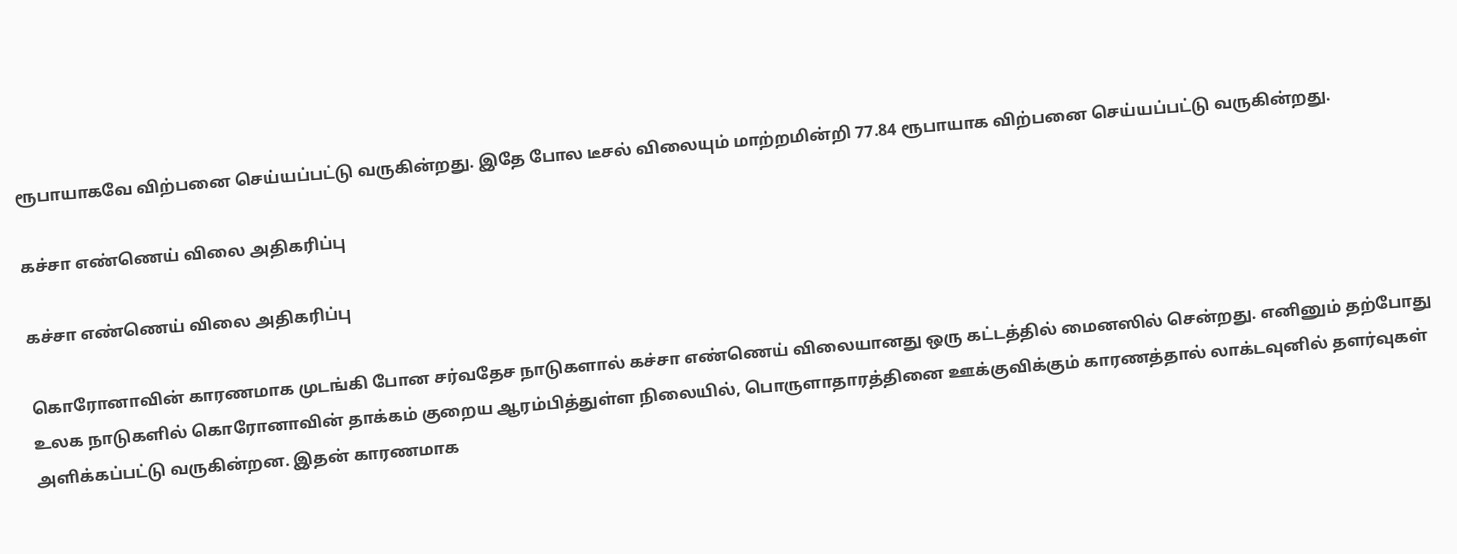ரூபாயாகவே விற்பனை செய்யப்பட்டு வருகின்றது. இதே போல டீசல் விலையும் மாற்றமின்றி 77.84 ரூபாயாக விற்பனை செய்யப்பட்டு வருகின்றது.

கச்சா எண்ணெய் விலை அதிகரிப்பு

கச்சா எண்ணெய் விலை அதிகரிப்பு

கொரோனாவின் காரணமாக முடங்கி போன சர்வதேச நாடுகளால் கச்சா எண்ணெய் விலையானது ஒரு கட்டத்தில் மைனஸில் சென்றது. எனினும் தற்போது உலக நாடுகளில் கொரோனாவின் தாக்கம் குறைய ஆரம்பித்துள்ள நிலையில், பொருளாதாரத்தினை ஊக்குவிக்கும் காரணத்தால் லாக்டவுனில் தளர்வுகள் அளிக்கப்பட்டு வருகின்றன. இதன் காரணமாக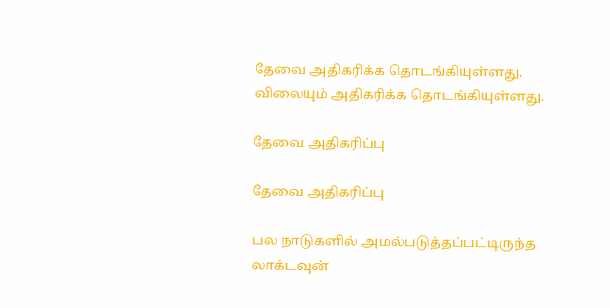தேவை அதிகரிக்க தொடங்கியுள்ளது. விலையும் அதிகரிக்க தொடங்கியுள்ளது.

தேவை அதிகரிப்பு

தேவை அதிகரிப்பு

பல நாடுகளில் அமல்படுத்தப்பட்டிருந்த லாக்டவுன்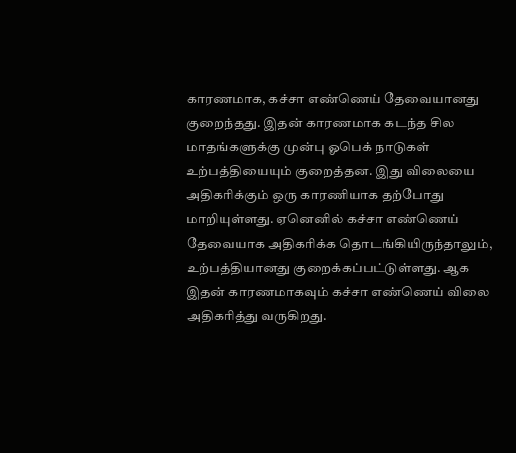காரணமாக, கச்சா எண்ணெய் தேவையானது குறைந்தது. இதன் காரணமாக கடந்த சில மாதங்களுக்கு முன்பு ஓபெக் நாடுகள் உற்பத்தியையும் குறைத்தன. இது விலையை அதிகரிக்கும் ஒரு காரணியாக தற்போது மாறியுள்ளது. ஏனெனில் கச்சா எண்ணெய் தேவையாக அதிகரிக்க தொடங்கியிருந்தாலும், உற்பத்தியானது குறைக்கப்பட்டுள்ளது. ஆக இதன் காரணமாகவும் கச்சா எண்ணெய் விலை அதிகரித்து வருகிறது.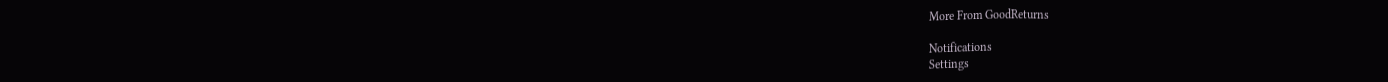More From GoodReturns

Notifications
Settings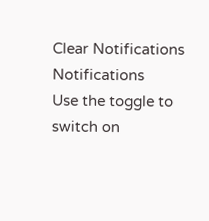Clear Notifications
Notifications
Use the toggle to switch on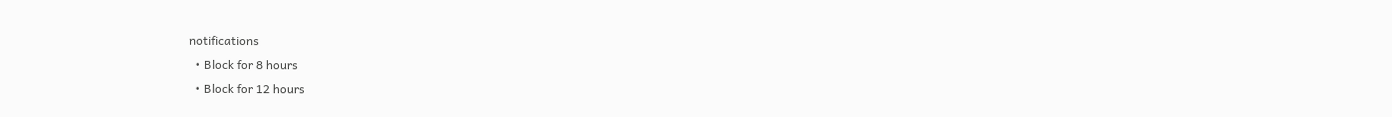notifications
  • Block for 8 hours
  • Block for 12 hours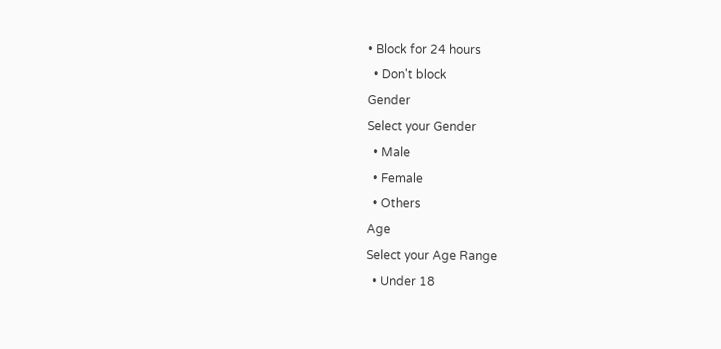• Block for 24 hours
  • Don't block
Gender
Select your Gender
  • Male
  • Female
  • Others
Age
Select your Age Range
  • Under 18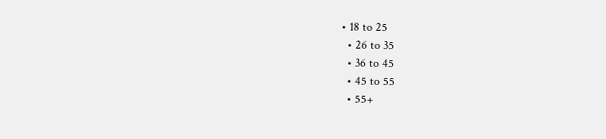• 18 to 25
  • 26 to 35
  • 36 to 45
  • 45 to 55
  • 55+